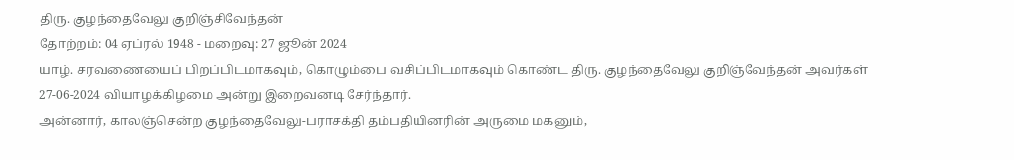திரு. குழந்தைவேலு குறிஞ்சிவேந்தன்
தோற்றம்: 04 ஏப்ரல் 1948 - மறைவு: 27 ஜூன் 2024
யாழ். சரவணையைப் பிறப்பிடமாகவும், கொழும்பை வசிப்பிடமாகவும் கொண்ட திரு. குழந்தைவேலு குறிஞ்வேந்தன் அவர்கள் 27-06-2024 வியாழக்கிழமை அன்று இறைவனடி சேர்ந்தார்.
அன்னார், காலஞ்சென்ற குழந்தைவேலு-பராசக்தி தம்பதியினரின் அருமை மகனும்,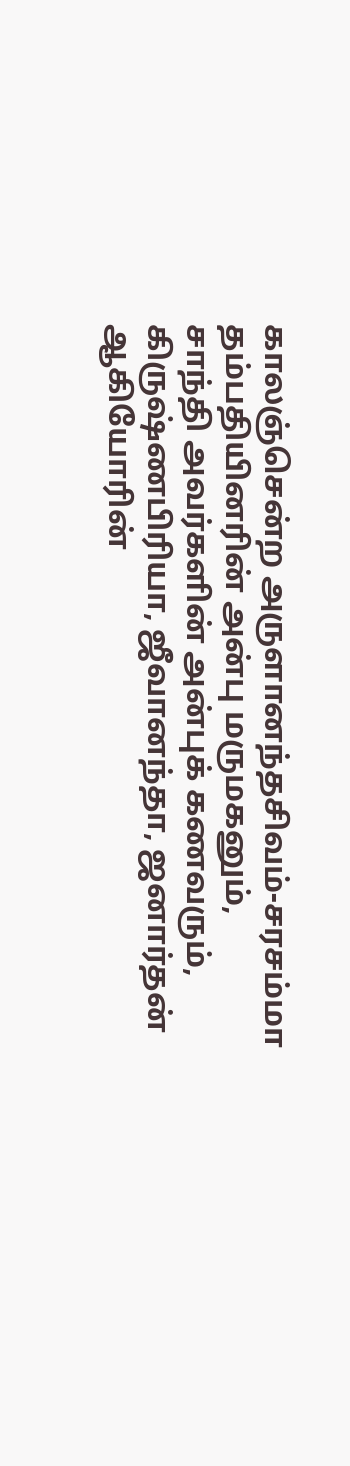காலஞ்சென்ற அருளானந்தசிவம்-சரசம்மா தம்பதியினரின் அன்பு மருமகனும்,
சாந்தி அவர்களின் அன்புக் கணவரும்,
கிருஷ்ணபிரியா, ஜீவானந்தா, ஜனார்தன் ஆகியோரின்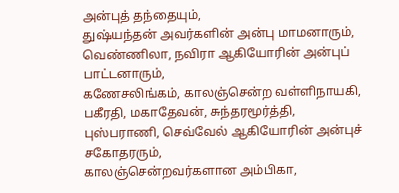அன்புத் தந்தையும்,
துஷ்யந்தன் அவர்களின் அன்பு மாமனாரும்,
வெண்ணிலா, நவிரா ஆகியோரின் அன்புப் பாட்டனாரும்,
கணேசலிங்கம், காலஞ்சென்ற வள்ளிநாயகி, பகீரதி, மகாதேவன், சுந்தரமூர்த்தி, புஸ்பராணி, செவ்வேல் ஆகியோரின் அன்புச் சகோதரரும்,
காலஞ்சென்றவர்களான அம்பிகா,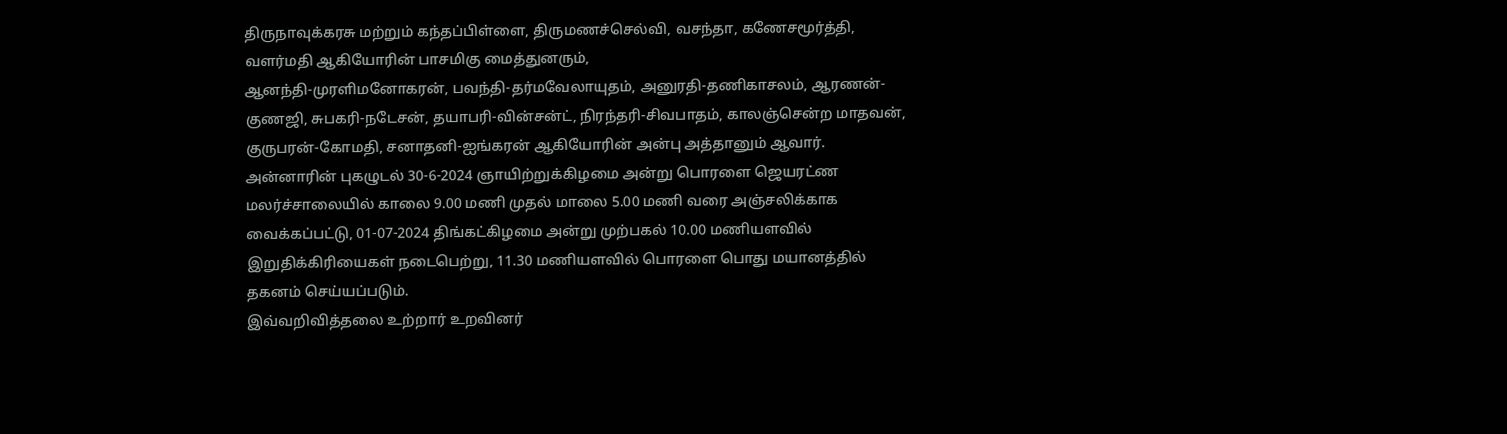திருநாவுக்கரசு மற்றும் கந்தப்பிள்ளை, திருமணச்செல்வி, வசந்தா, கணேசமூர்த்தி, வளர்மதி ஆகியோரின் பாசமிகு மைத்துனரும்,
ஆனந்தி-முரளிமனோகரன், பவந்தி-தர்மவேலாயுதம், அனுரதி-தணிகாசலம், ஆரணன்-குணஜி, சுபகரி-நடேசன், தயாபரி-வின்சன்ட், நிரந்தரி-சிவபாதம், காலஞ்சென்ற மாதவன், குருபரன்-கோமதி, சனாதனி-ஐங்கரன் ஆகியோரின் அன்பு அத்தானும் ஆவார்.
அன்னாரின் புகழுடல் 30-6-2024 ஞாயிற்றுக்கிழமை அன்று பொரளை ஜெயரட்ண மலர்ச்சாலையில் காலை 9.00 மணி முதல் மாலை 5.00 மணி வரை அஞ்சலிக்காக வைக்கப்பட்டு, 01-07-2024 திங்கட்கிழமை அன்று முற்பகல் 10.00 மணியளவில் இறுதிக்கிரியைகள் நடைபெற்று, 11.30 மணியளவில் பொரளை பொது மயானத்தில் தகனம் செய்யப்படும்.
இவ்வறிவித்தலை உற்றார் உறவினர்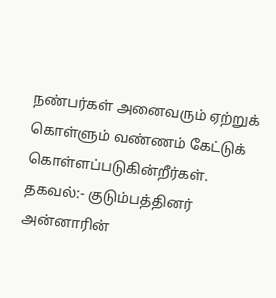நண்பர்கள் அனைவரும் ஏற்றுக் கொள்ளும் வண்ணம் கேட்டுக் கொள்ளப்படுகின்றீர்கள்.
தகவல்:- குடும்பத்தினர்
அன்னாரின்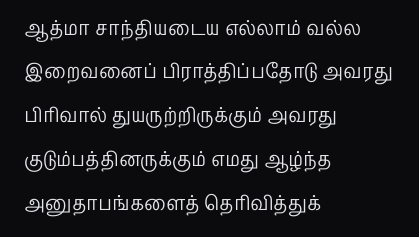ஆத்மா சாந்தியடைய எல்லாம் வல்ல இறைவனைப் பிராத்திப்பதோடு அவரது பிரிவால் துயருற்றிருக்கும் அவரது குடும்பத்தினருக்கும் எமது ஆழ்ந்த அனுதாபங்களைத் தெரிவித்துக்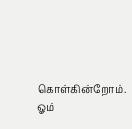கொள்கின்றோம்.
ஓம்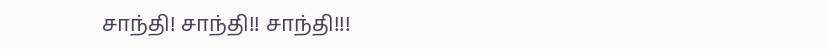சாந்தி! சாந்தி!! சாந்தி!!!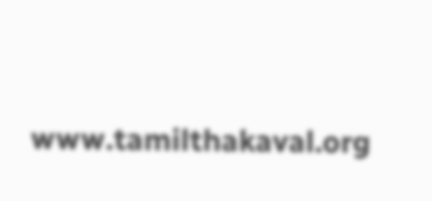www.tamilthakaval.org